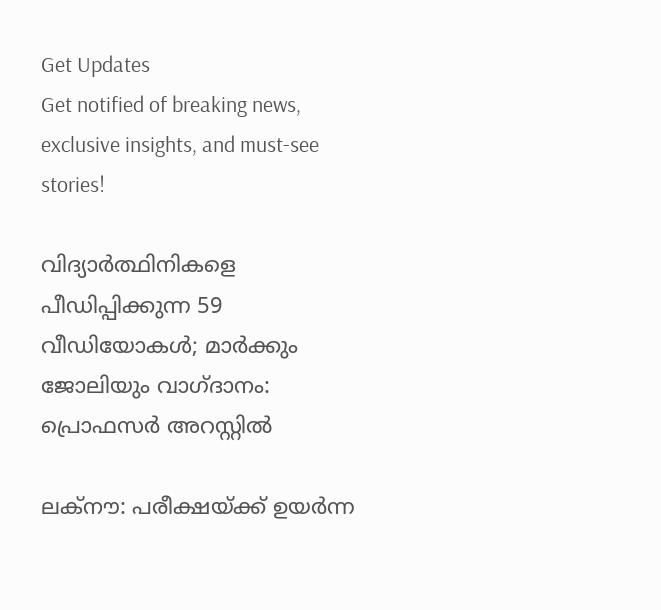Get Updates
Get notified of breaking news, exclusive insights, and must-see stories!

വിദ്യാര്‍ത്ഥിനികളെ പീഡിപ്പിക്കുന്ന 59 വീഡിയോകള്‍; മാര്‍ക്കും ജോലിയും വാഗ്ദാനം: പ്രൊഫസര്‍ അറസ്റ്റില്‍

ലക്‌നൗ: പരീക്ഷയ്ക്ക് ഉയര്‍ന്ന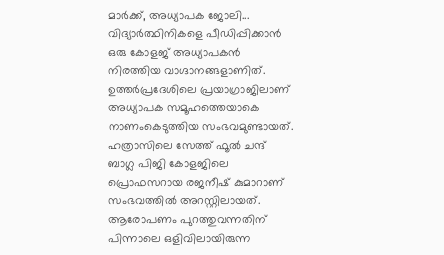മാര്‍ക്ക്, അധ്യാപക ജോലി... വിദ്യാര്‍ത്ഥിനികളെ പീഡിപ്പിക്കാന്‍ ഒരു കോളജ് അധ്യാപകന്‍ നിരത്തിയ വാഗ്ദാനങ്ങളാണിത്. ഉത്തര്‍പ്രദേശിലെ പ്രയാഗ്രാജിലാണ് അധ്യാപക സമൂഹത്തെയാകെ നാണംകെടുത്തിയ സംഭവമുണ്ടായത്. ഹത്രാസിലെ സേത്ത് ഫൂല്‍ ചന്ദ് ബാഗ്ല പിജി കോളജിലെ പ്രൊഫസറായ രജനീഷ് കുമാറാണ് സംഭവത്തില്‍ അറസ്റ്റിലായത്.
ആരോപണം പുറത്തുവന്നതിന് പിന്നാലെ ഒളിവിലായിരുന്ന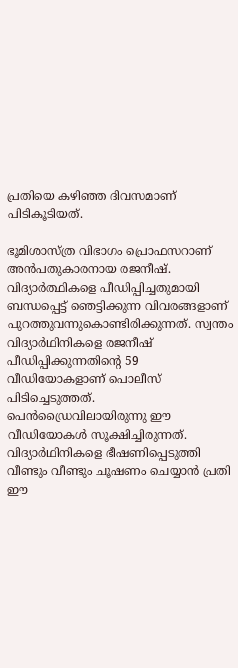പ്രതിയെ കഴിഞ്ഞ ദിവസമാണ് പിടികൂടിയത്.

ഭൂമിശാസ്ത്ര വിഭാഗം പ്രൊഫസറാണ് അന്‍പതുകാരനായ രജനീഷ്. വിദ്യാര്‍ത്ഥികളെ പീഡിപ്പിച്ചതുമായി ബന്ധപ്പെട്ട് ഞെട്ടിക്കുന്ന വിവരങ്ങളാണ് പുറത്തുവന്നുകൊണ്ടിരിക്കുന്നത്. സ്വന്തം വിദ്യാര്‍ഥിനികളെ രജനീഷ് പീഡിപ്പിക്കുന്നതിന്റെ 59 വീഡിയോകളാണ് പൊലീസ് പിടിച്ചെടുത്തത്. പെന്‍ഡ്രൈവിലായിരുന്നു ഈ വീഡിയോകള്‍ സൂക്ഷിച്ചിരുന്നത്. വിദ്യാര്‍ഥിനികളെ ഭീഷണിപ്പെടുത്തി വീണ്ടും വീണ്ടും ചൂഷണം ചെയ്യാന്‍ പ്രതി ഈ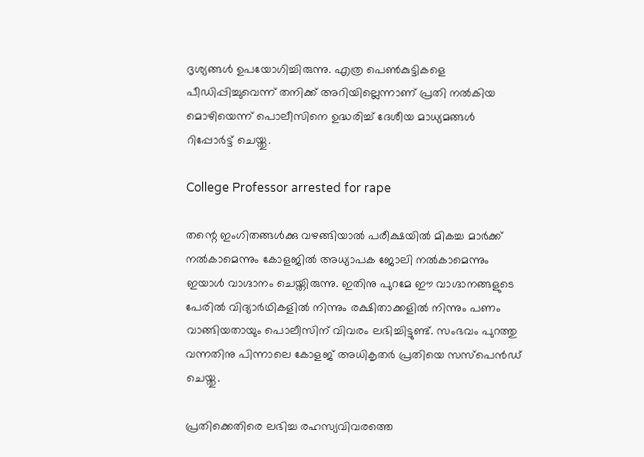ദൃശ്യങ്ങള്‍ ഉപയോഗിച്ചിരുന്നു. എത്ര പെണ്‍കുട്ടികളെ പീഡിപ്പിച്ചുവെന്ന് തനിക്ക് അറിയില്ലെന്നാണ് പ്രതി നല്‍കിയ മൊഴിയെന്ന് പൊലീസിനെ ഉദ്ധരിച്ച് ദേശീയ മാധ്യമങ്ങള്‍ റിപ്പോര്‍ട്ട് ചെയ്തു.

College Professor arrested for rape

തന്റെ ഇംഗിതങ്ങള്‍ക്കു വഴങ്ങിയാല്‍ പരീക്ഷയില്‍ മികച്ച മാര്‍ക്ക് നല്‍കാമെന്നും കോളജില്‍ അധ്യാപക ജോലി നല്‍കാമെന്നും ഇയാള്‍ വാഗ്ദാനം ചെയ്തിരുന്നു. ഇതിനു പുറമേ ഈ വാഗ്ദാനങ്ങളുടെ പേരില്‍ വിദ്യാര്‍ഥികളില്‍ നിന്നും രക്ഷിതാക്കളില്‍ നിന്നും പണം വാങ്ങിയതായും പൊലീസിന് വിവരം ലഭിച്ചിട്ടുണ്ട്. സംഭവം പുറത്തു വന്നതിനു പിന്നാലെ കോളജ് അധികൃതര്‍ പ്രതിയെ സസ്‌പെന്‍ഡ് ചെയ്തു.

പ്രതിക്കെതിരെ ലഭിച്ച രഹസ്യവിവരത്തെ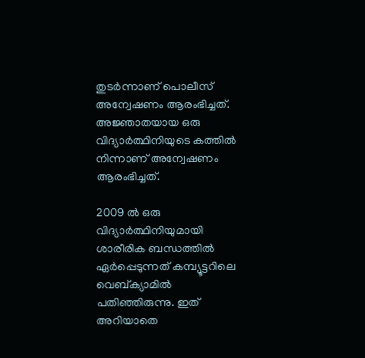തുടര്‍ന്നാണ് പൊലീസ് അന്വേഷണം ആരംഭിച്ചത്. അജ്ഞാതയായ ഒരു വിദ്യാര്‍ത്ഥിനിയുടെ കത്തില്‍ നിന്നാണ് അന്വേഷണം ആരംഭിച്ചത്.

2009 ല്‍ ഒരു വിദ്യാര്‍ത്ഥിനിയുമായി ശാരീരിക ബന്ധത്തില്‍ ഏര്‍പ്പെടുന്നത് കമ്പ്യൂട്ടറിലെ വെബ്ക്യാമില്‍ പതിഞ്ഞിരുന്നു. ഇത് അറിയാതെ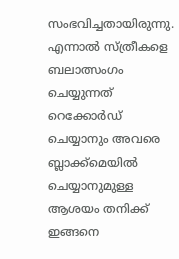സംഭവിച്ചതായിരുന്നു. എന്നാല്‍ സ്ത്രീകളെ ബലാത്സംഗം ചെയ്യുന്നത് റെക്കോര്‍ഡ് ചെയ്യാനും അവരെ ബ്ലാക്ക്മെയില്‍ ചെയ്യാനുമുള്ള ആശയം തനിക്ക് ഇങ്ങനെ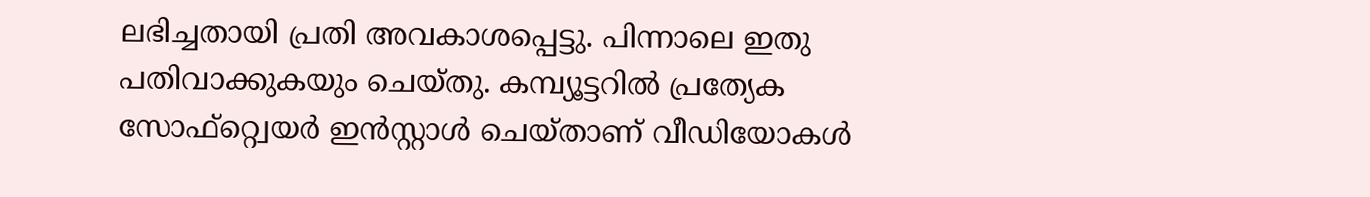ലഭിച്ചതായി പ്രതി അവകാശപ്പെട്ടു. പിന്നാലെ ഇതു പതിവാക്കുകയും ചെയ്തു. കമ്പ്യൂട്ടറില്‍ പ്രത്യേക സോഫ്റ്റ്വെയര്‍ ഇന്‍സ്റ്റാള്‍ ചെയ്താണ് വീഡിയോകള്‍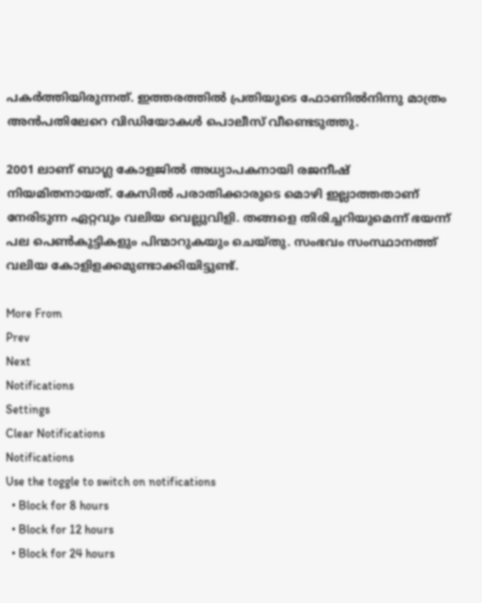പകര്‍ത്തിയിരുന്നത്. ഇത്തരത്തില്‍ പ്രതിയുടെ ഫോണില്‍നിന്നു മാത്രം അന്‍പതിലേറെ വിഡിയോകള്‍ പൊലീസ് വീണ്ടെടുത്തു.

2001 ലാണ് ബാഗ്ല കോളജില്‍ അധ്യാപകനായി രജനീഷ് നിയമിതനായത്. കേസില്‍ പരാതിക്കാരുടെ മൊഴി ഇല്ലാത്തതാണ് നേരിടുന്ന ഏറ്റവും വലിയ വെല്ലുവിളി. തങ്ങളെ തിരിച്ചറിയുമെന്ന് ഭയന്ന് പല പെണ്‍കുട്ടികളും പിന്മാറുകയും ചെയ്തു. സംഭവം സംസ്ഥാനത്ത് വലിയ കോളിളക്കമുണ്ടാക്കിയിട്ടുണ്ട്.

More From
Prev
Next
Notifications
Settings
Clear Notifications
Notifications
Use the toggle to switch on notifications
  • Block for 8 hours
  • Block for 12 hours
  • Block for 24 hours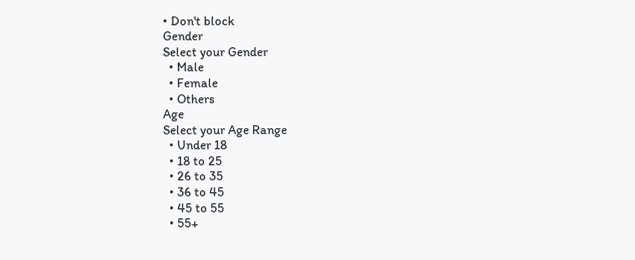• Don't block
Gender
Select your Gender
  • Male
  • Female
  • Others
Age
Select your Age Range
  • Under 18
  • 18 to 25
  • 26 to 35
  • 36 to 45
  • 45 to 55
  • 55+